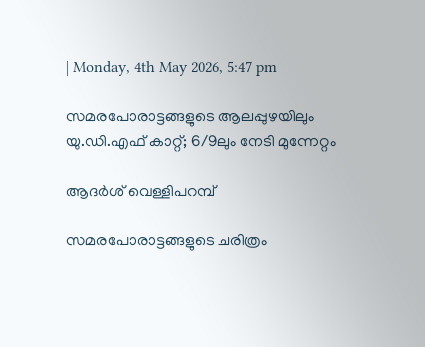| Monday, 4th May 2026, 5:47 pm

സമരപോരാട്ടങ്ങളുടെ ആലപ്പുഴയിലും യു.ഡി.എഫ് കാറ്റ്; 6/9ലും നേടി മുന്നേറ്റം

ആദര്‍ശ് വെള്ളിപറമ്പ്

സമരപോരാട്ടങ്ങളുടെ ചരിത്രം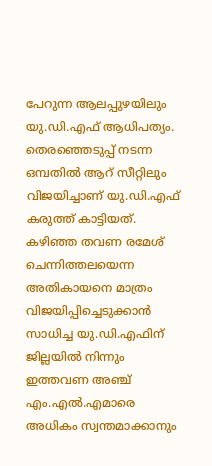പേറുന്ന ആലപ്പുഴയിലും യു.ഡി.എഫ് ആധിപത്യം. തെരഞ്ഞെടുപ്പ് നടന്ന ഒമ്പതില്‍ ആറ് സീറ്റിലും വിജയിച്ചാണ് യു.ഡി.എഫ് കരുത്ത് കാട്ടിയത്. കഴിഞ്ഞ തവണ രമേശ് ചെന്നിത്തലയെന്ന അതികായനെ മാത്രം വിജയിപ്പിച്ചെടുക്കാന്‍ സാധിച്ച യു.ഡി.എഫിന് ജില്ലയില്‍ നിന്നും ഇത്തവണ അഞ്ച് എം.എല്‍.എമാരെ അധികം സ്വന്തമാക്കാനും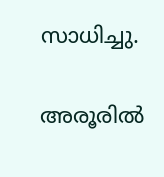സാധിച്ചു.

അരൂരില്‍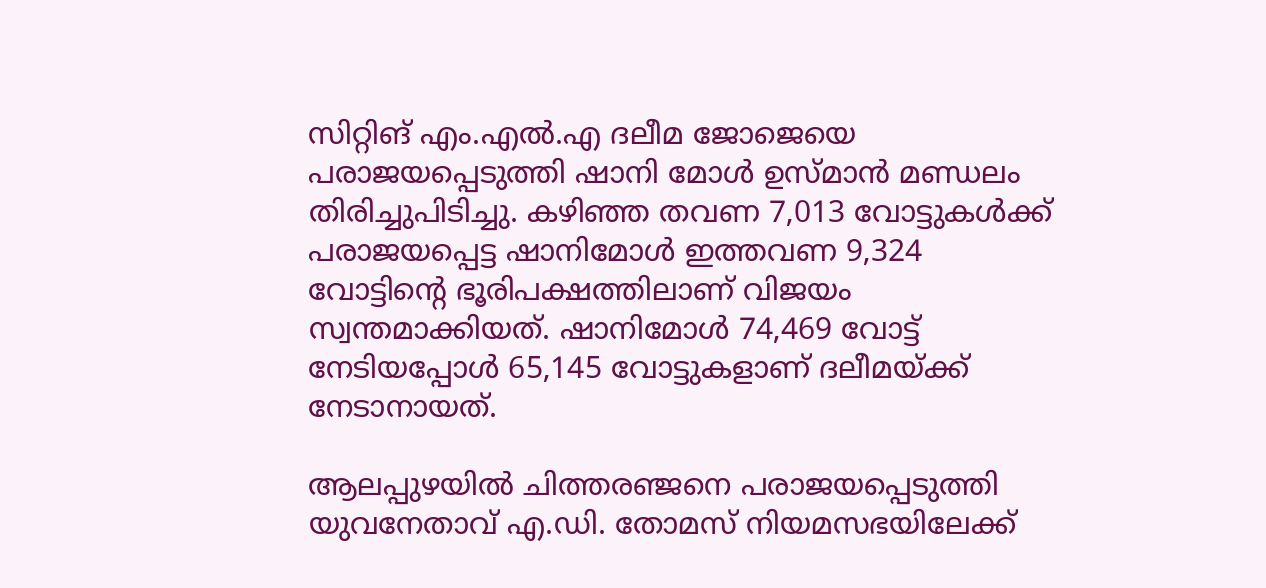സിറ്റിങ് എം.എല്‍.എ ദലീമ ജോജെയെ പരാജയപ്പെടുത്തി ഷാനി മോള്‍ ഉസ്മാന്‍ മണ്ഡലം തിരിച്ചുപിടിച്ചു. കഴിഞ്ഞ തവണ 7,013 വോട്ടുകള്‍ക്ക് പരാജയപ്പെട്ട ഷാനിമോള്‍ ഇത്തവണ 9,324 വോട്ടിന്റെ ഭൂരിപക്ഷത്തിലാണ് വിജയം സ്വന്തമാക്കിയത്. ഷാനിമോള്‍ 74,469 വോട്ട് നേടിയപ്പോള്‍ 65,145 വോട്ടുകളാണ് ദലീമയ്ക്ക് നേടാനായത്.

ആലപ്പുഴയില്‍ ചിത്തരഞ്ജനെ പരാജയപ്പെടുത്തി യുവനേതാവ് എ.ഡി. തോമസ് നിയമസഭയിലേക്ക്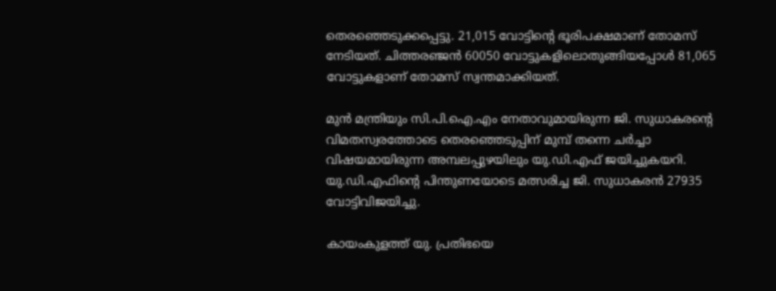തെരഞ്ഞെടുക്കപ്പെട്ടു. 21,015 വോട്ടിന്റെ ഭൂരിപക്ഷമാണ് തോമസ് നേടിയത്. ചിത്തരഞ്ജന്‍ 60050 വോട്ടുകളിലൊതുങ്ങിയപ്പോള്‍ 81,065 വോട്ടുകളാണ് തോമസ് സ്വന്തമാക്കിയത്.

മുന്‍ മന്ത്രിയും സി.പി.ഐ.എം നേതാവുമായിരുന്ന ജി. സുധാകരന്റെ വിമതസ്വരത്തോടെ തെരഞ്ഞെടുപ്പിന് മുമ്പ് തന്നെ ചര്‍ച്ചാ വിഷയമായിരുന്ന അമ്പലപ്പുഴയിലും യു.ഡി.എഫ് ജയിച്ചുകയറി. യു.ഡി.എഫിന്റെ പിന്തുണയോടെ മത്സരിച്ച ജി. സുധാകരന്‍ 27935  വോട്ടിവിജയിച്ചു.

കായംകുളത്ത് യു. പ്രതിഭയെ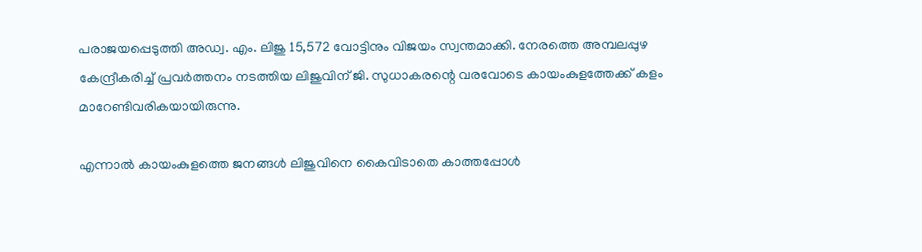പരാജയപ്പെടുത്തി അഡ്വ. എം. ലിജു 15,572 വോട്ടിനും വിജയം സ്വന്തമാക്കി. നേരത്തെ അമ്പലപ്പുഴ കേന്ദ്രീകരിച്ച് പ്രവര്‍ത്തനം നടത്തിയ ലിജുവിന് ജി. സുധാകരന്റെ വരവോടെ കായംകുളത്തേക്ക് കളം മാറേണ്ടിവരികയായിരുന്നു.

എന്നാല്‍ കായംകുളത്തെ ജനങ്ങള്‍ ലിജുവിനെ കൈവിടാതെ കാത്തപ്പോള്‍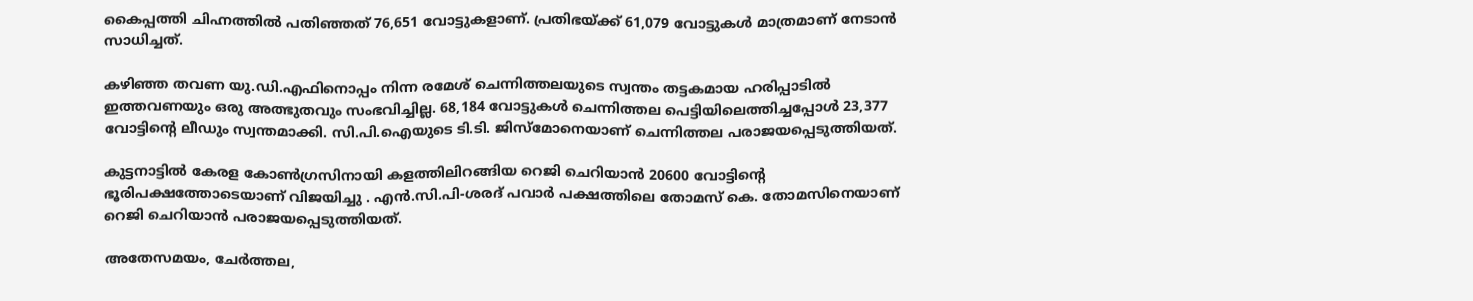കൈപ്പത്തി ചിഹ്നത്തില്‍ പതിഞ്ഞത് 76,651 വോട്ടുകളാണ്. പ്രതിഭയ്ക്ക് 61,079 വോട്ടുകള്‍ മാത്രമാണ് നേടാന്‍ സാധിച്ചത്.

കഴിഞ്ഞ തവണ യു.ഡി.എഫിനൊപ്പം നിന്ന രമേശ് ചെന്നിത്തലയുടെ സ്വന്തം തട്ടകമായ ഹരിപ്പാടില്‍ ഇത്തവണയും ഒരു അത്ഭുതവും സംഭവിച്ചില്ല. 68,184 വോട്ടുകള്‍ ചെന്നിത്തല പെട്ടിയിലെത്തിച്ചപ്പോള്‍ 23,377 വോട്ടിന്റെ ലീഡും സ്വന്തമാക്കി. സി.പി.ഐയുടെ ടി.ടി. ജിസ്‌മോനെയാണ് ചെന്നിത്തല പരാജയപ്പെടുത്തിയത്.

കുട്ടനാട്ടില്‍ കേരള കോണ്‍ഗ്രസിനായി കളത്തിലിറങ്ങിയ റെജി ചെറിയാന്‍ 20600 വോട്ടിന്റെ ഭൂരിപക്ഷത്തോടെയാണ് വിജയിച്ചു . എന്‍.സി.പി-ശരദ് പവാര്‍ പക്ഷത്തിലെ തോമസ് കെ. തോമസിനെയാണ് റെജി ചെറിയാന്‍ പരാജയപ്പെടുത്തിയത്.

അതേസമയം, ചേര്‍ത്തല,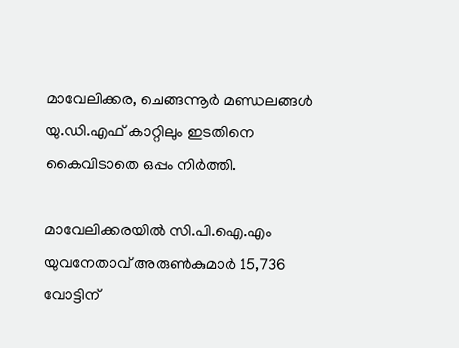മാവേലിക്കര, ചെങ്ങന്നൂര്‍ മണ്ഡലങ്ങള്‍ യു.ഡി.എഫ് കാറ്റിലും ഇടതിനെ കൈവിടാതെ ഒപ്പം നിര്‍ത്തി.

മാവേലിക്കരയില്‍ സി.പി.ഐ.എം യുവനേതാവ് അരുണ്‍കുമാര്‍ 15,736 വോട്ടിന്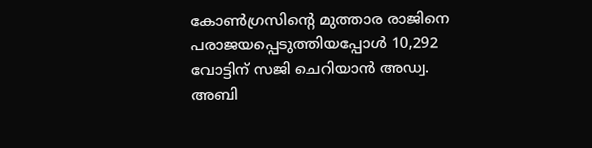കോണ്‍ഗ്രസിന്റെ മുത്താര രാജിനെ പരാജയപ്പെടുത്തിയപ്പോള്‍ 10,292 വോട്ടിന് സജി ചെറിയാന്‍ അഡ്വ. അബി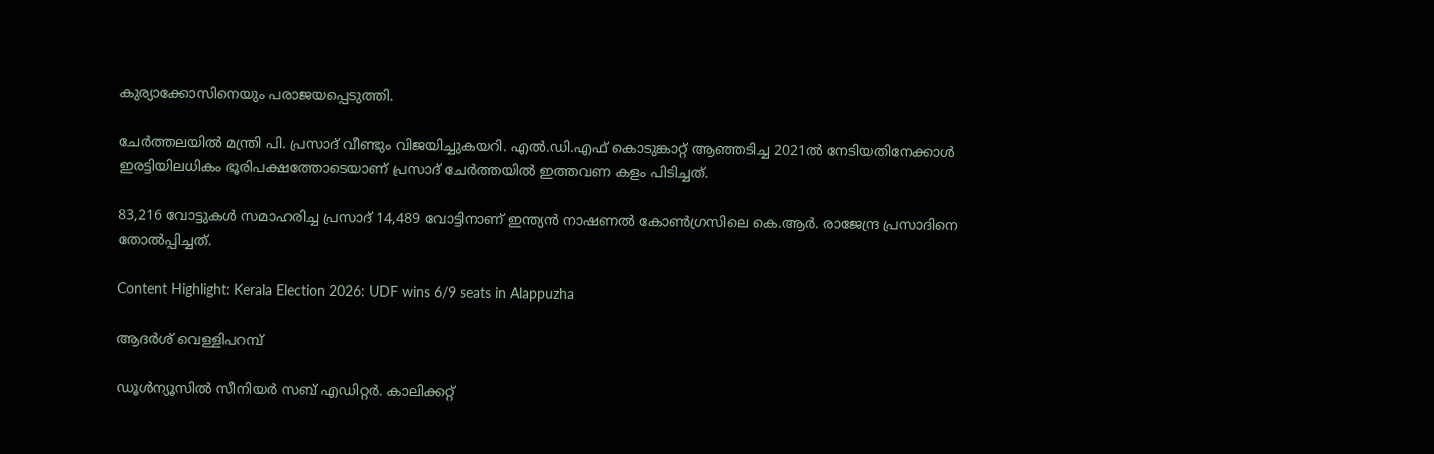കുര്യാക്കോസിനെയും പരാജയപ്പെടുത്തി.

ചേര്‍ത്തലയില്‍ മന്ത്രി പി. പ്രസാദ് വീണ്ടും വിജയിച്ചുകയറി. എല്‍.ഡി.എഫ് കൊടുങ്കാറ്റ് ആഞ്ഞടിച്ച 2021ല്‍ നേടിയതിനേക്കാള്‍ ഇരട്ടിയിലധികം ഭൂരിപക്ഷത്തോടെയാണ് പ്രസാദ് ചേര്‍ത്തയില്‍ ഇത്തവണ കളം പിടിച്ചത്.

83,216 വോട്ടുകള്‍ സമാഹരിച്ച പ്രസാദ് 14,489 വോട്ടിനാണ് ഇന്ത്യന്‍ നാഷണല്‍ കോണ്‍ഗ്രസിലെ കെ.ആര്‍. രാജേന്ദ്ര പ്രസാദിനെ തോല്‍പ്പിച്ചത്.

Content Highlight: Kerala Election 2026: UDF wins 6/9 seats in Alappuzha

ആദര്‍ശ് വെള്ളിപറമ്പ്

ഡൂൾന്യൂസിൽ സീനിയർ സബ് എഡിറ്റർ. കാലിക്കറ്റ്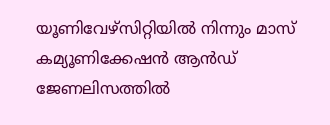യൂണിവേഴ്സിറ്റിയില്‍ നിന്നും മാസ് കമ്യൂണിക്കേഷന്‍ ആന്‍ഡ് ജേണലിസത്തില്‍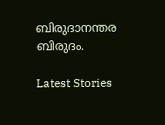ബിരുദാനന്തര ബിരുദം.

Latest Stories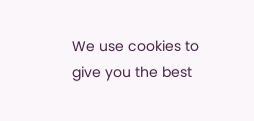We use cookies to give you the best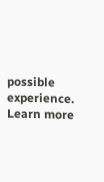possible experience. Learn more